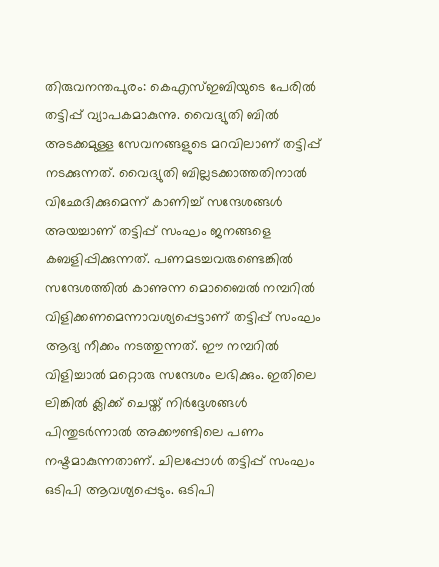തിരുവനന്തപുരം: കെഎസ്ഇബിയുടെ പേരിൽ തട്ടിപ്പ് വ്യാപകമാകുന്നു. വൈദ്യുതി ബിൽ അടക്കമുള്ള സേവനങ്ങളുടെ മറവിലാണ് തട്ടിപ്പ് നടക്കുന്നത്. വൈദ്യുതി ബില്ലടക്കാത്തതിനാൽ വിഛേദിക്കുമെന്ന് കാണിച്ച് സന്ദേശങ്ങൾ അയച്ചാണ് തട്ടിപ്പ് സംഘം ജനങ്ങളെ കബളിപ്പിക്കുന്നത്. പണമടച്ചവരുണ്ടെങ്കിൽ സന്ദേശത്തിൽ കാണുന്ന മൊബൈൽ നമ്പറിൽ വിളിക്കണമെന്നാവശ്യപ്പെട്ടാണ് തട്ടിപ്പ് സംഘം ആദ്യ നീക്കം നടത്തുന്നത്. ഈ നമ്പറിൽ വിളിച്ചാൽ മറ്റൊരു സന്ദേശം ലഭിക്കും. ഇതിലെ ലിങ്കിൽ ക്ലിക്ക് ചെയ്ത് നിർദ്ദേശങ്ങൾ പിന്തുടർന്നാൽ അക്കൗണ്ടിലെ പണം നഷ്ടമാകുന്നതാണ്. ചിലപ്പോൾ തട്ടിപ്പ് സംഘം ഒടിപി ആവശ്യപ്പെടും. ഒടിപി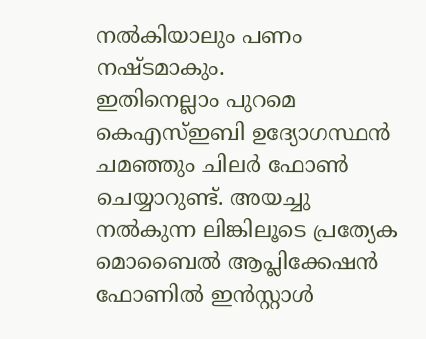നൽകിയാലും പണം നഷ്ടമാകും.
ഇതിനെല്ലാം പുറമെ കെഎസ്ഇബി ഉദ്യോഗസ്ഥൻ ചമഞ്ഞും ചിലർ ഫോൺ ചെയ്യാറുണ്ട്. അയച്ചു നൽകുന്ന ലിങ്കിലൂടെ പ്രത്യേക മൊബൈൽ ആപ്ലിക്കേഷൻ ഫോണിൽ ഇൻസ്റ്റാൾ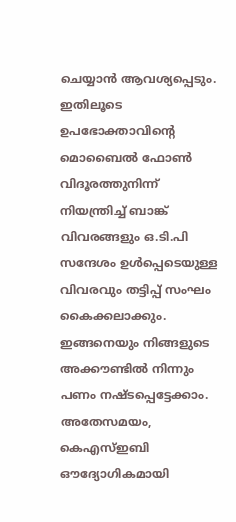ചെയ്യാൻ ആവശ്യപ്പെടും. ഇതിലൂടെ ഉപഭോക്താവിന്റെ മൊബൈൽ ഫോൺ വിദൂരത്തുനിന്ന് നിയന്ത്രിച്ച് ബാങ്ക് വിവരങ്ങളും ഒ.ടി.പി സന്ദേശം ഉൾപ്പെടെയുള്ള വിവരവും തട്ടിപ്പ് സംഘം കൈക്കലാക്കും. ഇങ്ങനെയും നിങ്ങളുടെ അക്കൗണ്ടിൽ നിന്നും പണം നഷ്ടപ്പെട്ടേക്കാം.
അതേസമയം, കെഎസ്ഇബി ഔദ്യോഗികമായി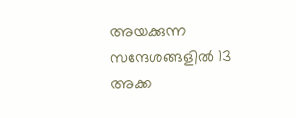അയക്കുന്ന സന്ദേശങ്ങളിൽ 13 അക്ക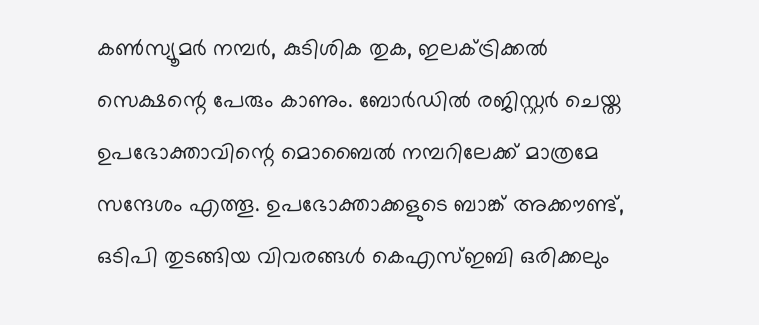കൺസ്യൂമർ നമ്പർ, കുടിശിക തുക, ഇലക്ട്രിക്കൽ സെക്ഷന്റെ പേരും കാണും. ബോർഡിൽ രജിസ്റ്റർ ചെയ്ത ഉപഭോക്താവിന്റെ മൊബൈൽ നമ്പറിലേക്ക് മാത്രമേ സന്ദേശം എത്തൂ. ഉപഭോക്താക്കളുടെ ബാങ്ക് അക്കൗണ്ട്, ഒടിപി തുടങ്ങിയ വിവരങ്ങൾ കെഎസ്ഇബി ഒരിക്കലും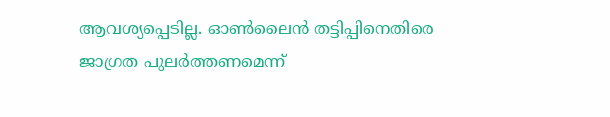ആവശ്യപ്പെടില്ല. ഓൺലൈൻ തട്ടിപ്പിനെതിരെ ജാഗ്രത പുലർത്തണമെന്ന്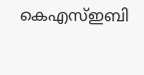കെഎസ്ഇബി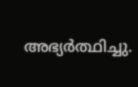അഭ്യർത്ഥിച്ചു.